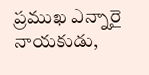ప్రముఖ ఎన్నారై నాయకుడు,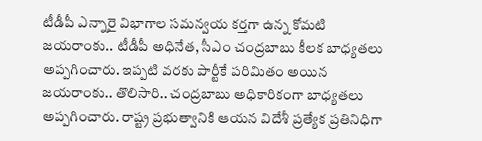టీడీపీ ఎన్నారై విభాగాల సమన్వయ కర్తగా ఉన్న కోమటి జయరాంకు.. టీడీపీ అధినేత, సీఎం చంద్రబాబు కీలక బాధ్యతలు అప్పగించారు. ఇప్పటి వరకు పార్టీకే పరిమితం అయిన జయరాంకు.. తొలిసారి.. చంద్రబాబు అధికారికంగా బాధ్యతలు అప్పగించారు. రాష్ట్ర ప్రభుత్వానికి ఆయన విదేశీ ప్రత్యేక ప్రతినిధిగా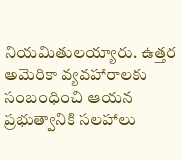నియమితులయ్యారు. ఉత్తర అమెరికా వ్యవహారాలకు సంబంధించి ఆయన ప్రభుత్వానికి సలహాలు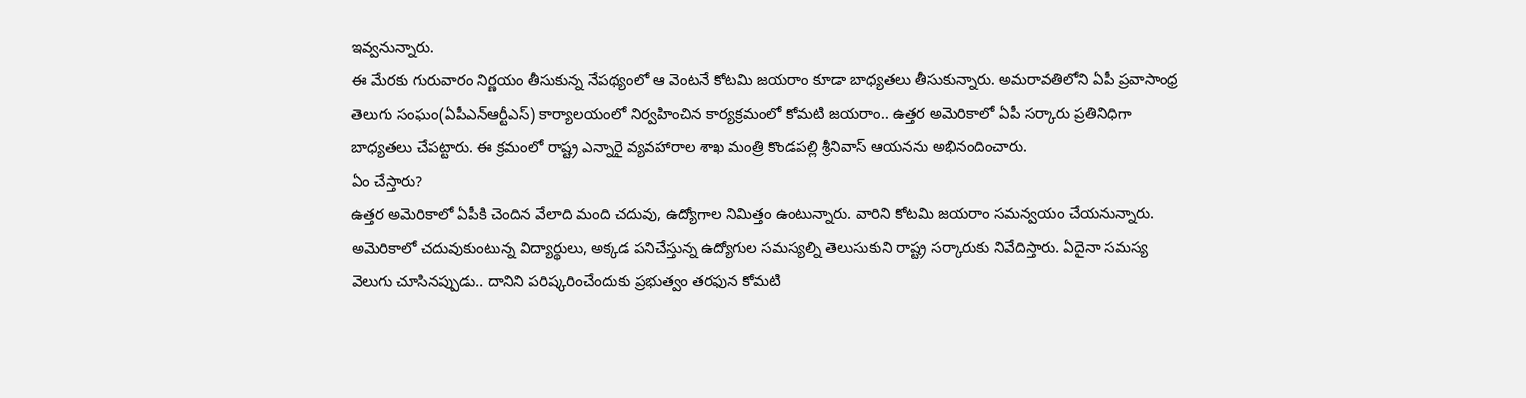ఇవ్వనున్నారు.
ఈ మేరకు గురువారం నిర్ణయం తీసుకున్న నేపథ్యంలో ఆ వెంటనే కోటమి జయరాం కూడా బాధ్యతలు తీసుకున్నారు. అమరావతిలోని ఏపీ ప్రవాసాంధ్ర తెలుగు సంఘం(ఏపీఎన్ఆర్టీఎస్) కార్యాలయంలో నిర్వహించిన కార్యక్రమంలో కోమటి జయరాం.. ఉత్తర అమెరికాలో ఏపీ సర్కారు ప్రతినిధిగా బాధ్యతలు చేపట్టారు. ఈ క్రమంలో రాష్ట్ర ఎన్నారై వ్యవహారాల శాఖ మంత్రి కొండపల్లి శ్రీనివాస్ ఆయనను అభినందించారు.
ఏం చేస్తారు?
ఉత్తర అమెరికాలో ఏపీకి చెందిన వేలాది మంది చదువు, ఉద్యోగాల నిమిత్తం ఉంటున్నారు. వారిని కోటమి జయరాం సమన్వయం చేయనున్నారు. అమెరికాలో చదువుకుంటున్న విద్యార్థులు, అక్కడ పనిచేస్తున్న ఉద్యోగుల సమస్యల్ని తెలుసుకుని రాష్ట్ర సర్కారుకు నివేదిస్తారు. ఏదైనా సమస్య వెలుగు చూసినప్పుడు.. దానిని పరిష్కరించేందుకు ప్రభుత్వం తరఫున కోమటి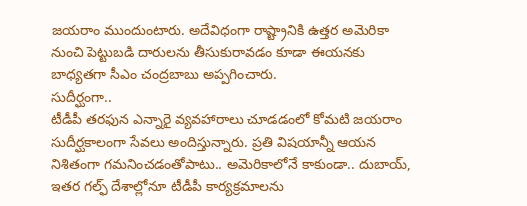జయరాం ముందుంటారు. అదేవిధంగా రాష్ట్రానికి ఉత్తర అమెరికా నుంచి పెట్టుబడి దారులను తీసుకురావడం కూడా ఈయనకు బాధ్యతగా సీఎం చంద్రబాబు అప్పగించారు.
సుదీర్ఘంగా..
టీడీపీ తరఫున ఎన్నారై వ్యవహారాలు చూడడంలో కోమటి జయరాం సుదీర్ఘకాలంగా సేవలు అందిస్తున్నారు. ప్రతి విషయాన్నీ ఆయన నిశితంగా గమనించడంతోపాటు.. అమెరికాలోనే కాకుండా.. దుబాయ్, ఇతర గల్ఫ్ దేశాల్లోనూ టీడీపీ కార్యక్రమాలను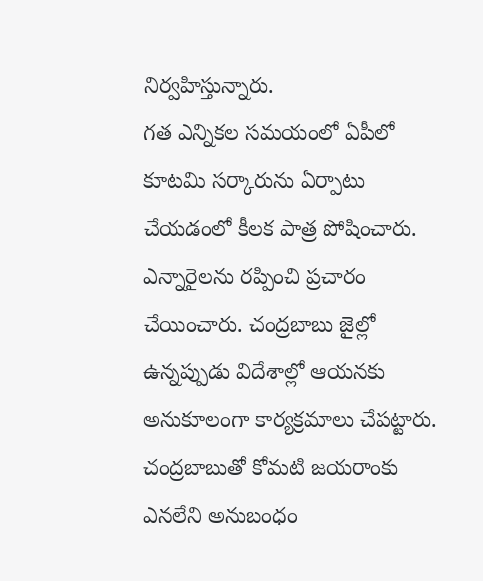నిర్వహిస్తున్నారు.
గత ఎన్నికల సమయంలో ఏపీలో కూటమి సర్కారును ఏర్పాటు చేయడంలో కీలక పాత్ర పోషించారు. ఎన్నారైలను రప్పించి ప్రచారం చేయించారు. చంద్రబాబు జైల్లో ఉన్నప్పుడు విదేశాల్లో ఆయనకు అనుకూలంగా కార్యక్రమాలు చేపట్టారు. చంద్రబాబుతో కోమటి జయరాంకు ఎనలేని అనుబంధం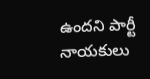ఉందని పార్టీ నాయకులు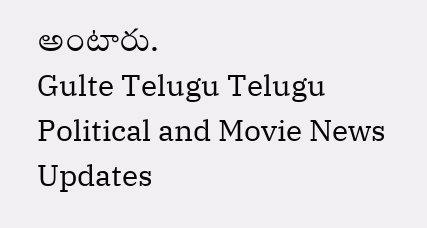అంటారు.
Gulte Telugu Telugu Political and Movie News Updates